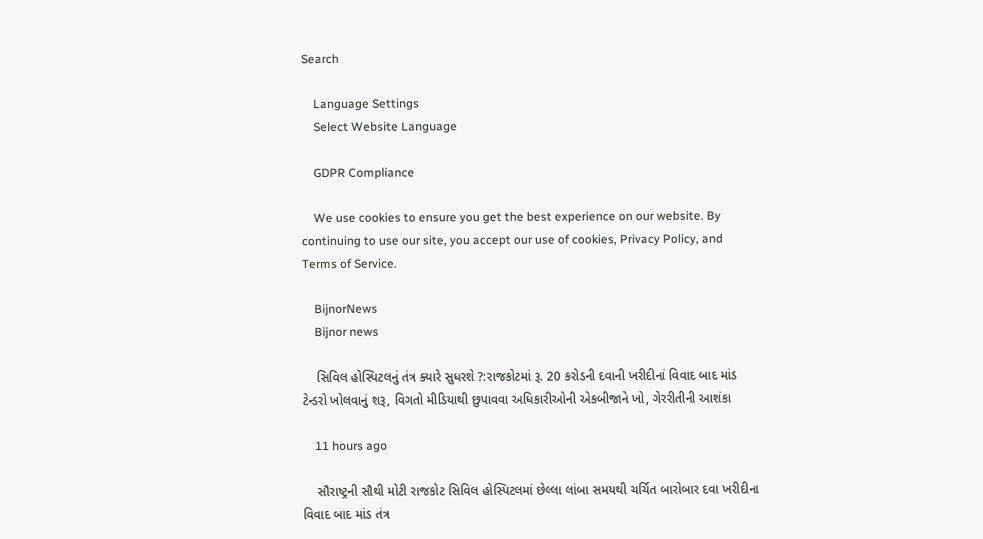Search

    Language Settings
    Select Website Language

    GDPR Compliance

    We use cookies to ensure you get the best experience on our website. By continuing to use our site, you accept our use of cookies, Privacy Policy, and Terms of Service.

    BijnorNews
    Bijnor news

    સિવિલ હોસ્પિટલનું તંત્ર ક્યારે સુધરશે ?:રાજકોટમાં રૂ. 20 કરોડની દવાની ખરીદીનાં વિવાદ બાદ માંડ ટેન્ડરો ખોલવાનું શરૂ, વિગતો મીડિયાથી છુપાવવા અધિકારીઓની એકબીજાને ખો, ગેરરીતીની આશંકા

    11 hours ago

    સૌરાષ્ટ્રની સૌથી મોટી રાજકોટ સિવિલ હોસ્પિટલમાં છેલ્લા લાંબા સમયથી ચર્ચિત બારોબાર દવા ખરીદીના વિવાદ બાદ માંડ તંત્ર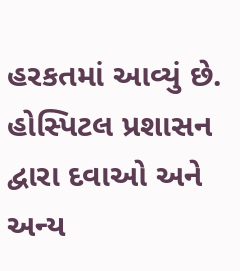હરકતમાં આવ્યું છે. હોસ્પિટલ પ્રશાસન દ્વારા દવાઓ અને અન્ય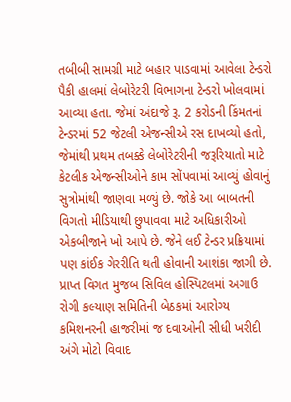તબીબી સામગ્રી માટે બહાર પાડવામાં આવેલા ટેન્ડરો પૈકી હાલમાં લેબોરેટરી વિભાગના ટેન્ડરો ખોલવામાં આવ્યા હતા. જેમાં અંદાજે રૂ. 2 કરોડની કિંમતનાં ટેન્ડરમાં 52 જેટલી એજન્સીએ રસ દાખવ્યો હતો, જેમાંથી પ્રથમ તબક્કે લેબોરેટરીની જરૂરિયાતો માટે કેટલીક એજન્સીઓને કામ સોંપવામાં આવ્યું હોવાનું સુત્રોમાંથી જાણવા મળ્યું છે. જોકે આ બાબતની વિગતો મીડિયાથી છુપાવવા માટે અધિકારીઓ એકબીજાને ખો આપે છે. જેને લઈ ટેન્ડર પ્રક્રિયામાં પણ કાંઈક ગેરરીતિ થતી હોવાની આશંકા જાગી છે. પ્રાપ્ત વિગત મુજબ સિવિલ હોસ્પિટલમાં અગાઉ રોગી કલ્યાણ સમિતિની બેઠકમાં આરોગ્ય કમિશનરની હાજરીમાં જ દવાઓની સીધી ખરીદી અંગે મોટો વિવાદ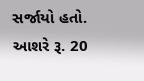સર્જાયો હતો. આશરે રૂ. 20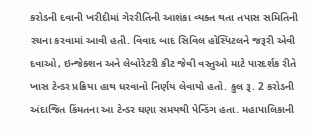કરોડની દવાની ખરીદીમાં ગેરરીતિની આશંકા વ્યક્ત થતા તપાસ સમિતિની રચના કરવામાં આવી હતી. વિવાદ બાદ સિવિલ હોસ્પિટલને જરૂરી એવી દવાઓ, ઇન્જેક્શન અને લેબોરેટરી કીટ જેવી વસ્તુઓ માટે પારદર્શક રીતે ખાસ ટેન્ડર પ્રક્રિયા હાથ ધરવાનો નિર્ણય લેવાયો હતો. કુલ રૂ. 2 કરોડની અંદાજિત કિંમતના આ ટેન્ડર ઘણા સમયથી પેન્ડિંગ હતા. મહાપાલિકાની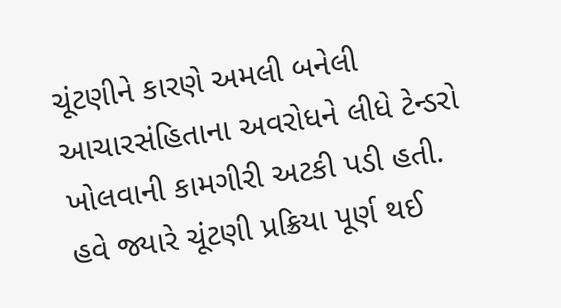ચૂંટણીને કારણે અમલી બનેલી આચારસંહિતાના અવરોધને લીધે ટેન્ડરો ખોલવાની કામગીરી અટકી પડી હતી. હવે જ્યારે ચૂંટણી પ્રક્રિયા પૂર્ણ થઈ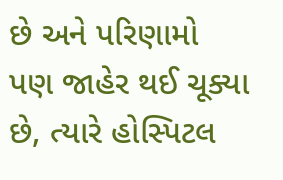છે અને પરિણામો પણ જાહેર થઈ ચૂક્યા છે, ત્યારે હોસ્પિટલ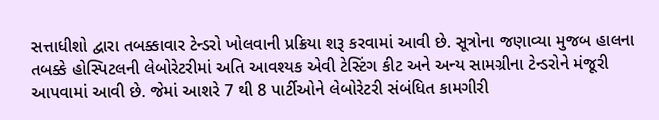સત્તાધીશો દ્વારા તબક્કાવાર ટેન્ડરો ખોલવાની પ્રક્રિયા શરૂ કરવામાં આવી છે. સૂત્રોના જણાવ્યા મુજબ હાલના તબક્કે હોસ્પિટલની લેબોરેટરીમાં અતિ આવશ્યક એવી ટેસ્ટિંગ કીટ અને અન્ય સામગ્રીના ટેન્ડરોને મંજૂરી આપવામાં આવી છે. જેમાં આશરે 7 થી 8 પાર્ટીઓને લેબોરેટરી સંબંધિત કામગીરી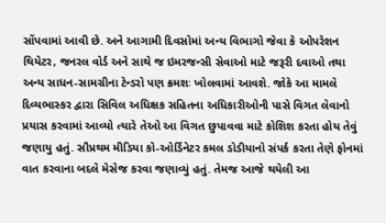સોંપવામાં આવી છે. અને આગામી દિવસોમાં અન્ય વિભાગો જેવા કે ઓપરેશન થિયેટર, જનરલ વોર્ડ અને સાથે જ ઇમરજન્સી સેવાઓ માટે જરૂરી દવાઓ તથા અન્ય સાધન-સામગ્રીના ટેન્ડરો પણ ક્રમશઃ ખોલવામાં આવશે. જોકે આ મામલે દિવ્યભાસ્કર દ્વારા સિવિલ અધિક્ષક સહિતના અધિકારીઓની પાસે વિગત લેવાનો પ્રયાસ કરવામાં આવ્યો ત્યારે તેઓ આ વિગત છુપાવવા માટે કોશિશ કરતા હોય તેવું જણાયુ હતું. સૌપ્રથમ મીડિયા કો-ઓર્ડિનેટર કમલ ડોડીયાનો સંપર્ક કરતા તેણે ફોનમાં વાત કરવાના બદલે મેસેજ કરવા જણાવ્યું હતું. તેમજ આજે થયેલી આ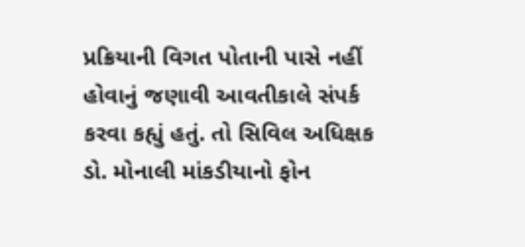પ્રક્રિયાની વિગત પોતાની પાસે નહીં હોવાનું જણાવી આવતીકાલે સંપર્ક કરવા કહ્યું હતું. તો સિવિલ અધિક્ષક ડો. મોનાલી માંકડીયાનો ફોન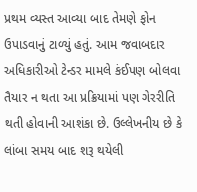પ્રથમ વ્યસ્ત આવ્યા બાદ તેમણે ફોન ઉપાડવાનું ટાળ્યું હતું. આમ જવાબદાર અધિકારીઓ ટેન્ડર મામલે કંઈપણ બોલવા તૈયાર ન થતા આ પ્રક્રિયામાં પણ ગેરરીતિ થતી હોવાની આશંકા છે. ઉલ્લેખનીય છે કે લાંબા સમય બાદ શરૂ થયેલી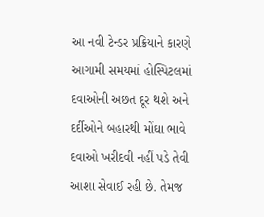આ નવી ટેન્ડર પ્રક્રિયાને કારણે આગામી સમયમાં હોસ્પિટલમાં દવાઓની અછત દૂર થશે અને દર્દીઓને બહારથી મોંઘા ભાવે દવાઓ ખરીદવી નહીં પડે તેવી આશા સેવાઈ રહી છે. તેમજ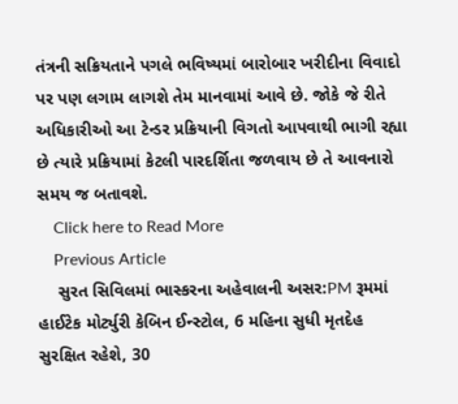તંત્રની સક્રિયતાને પગલે ભવિષ્યમાં બારોબાર ખરીદીના વિવાદો પર પણ લગામ લાગશે તેમ માનવામાં આવે છે. જોકે જે રીતે અધિકારીઓ આ ટેન્ડર પ્રક્રિયાની વિગતો આપવાથી ભાગી રહ્યા છે ત્યારે પ્રક્રિયામાં કેટલી પારદર્શિતા જળવાય છે તે આવનારો સમય જ બતાવશે.
    Click here to Read More
    Previous Article
    સુરત સિવિલમાં ભાસ્કરના અહેવાલની અસર:PM રૂમમાં હાઈટેક મોર્ટ્યુરી કેબિન ઈન્સ્ટોલ, 6 મહિના સુધી મૃતદેહ સુરક્ષિત રહેશે, 30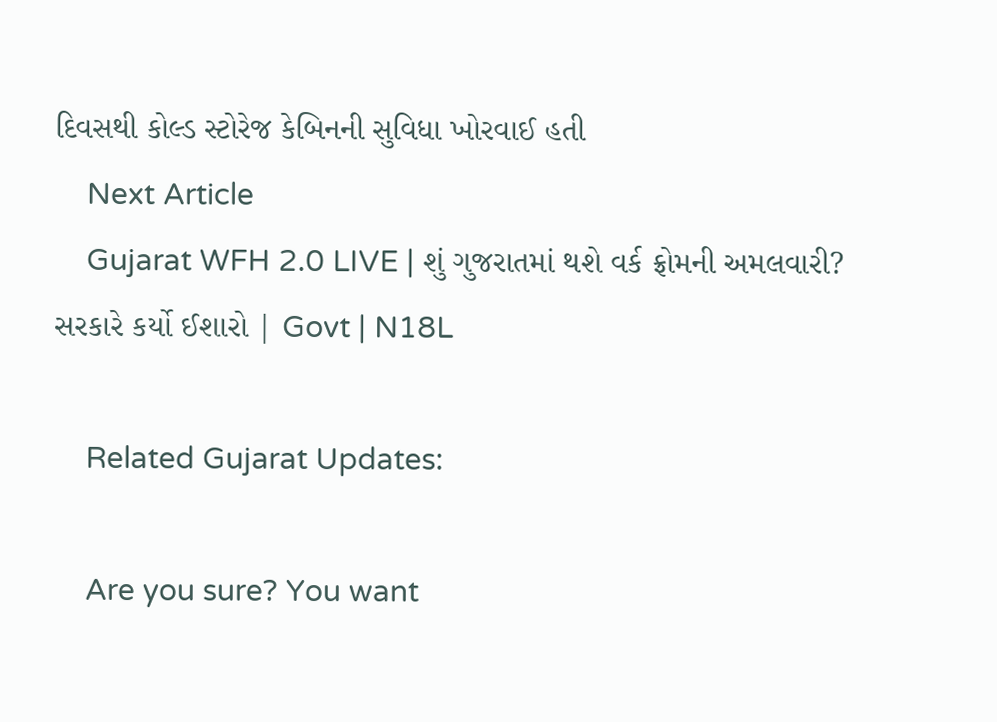દિવસથી કોલ્ડ સ્ટોરેજ કેબિનની સુવિધા ખોરવાઈ હતી
    Next Article
    Gujarat WFH 2.0 LIVE | શું ગુજરાતમાં થશે વર્ક ફ્રોમની અમલવારી? સરકારે કર્યો ઈશારો | Govt | N18L

    Related Gujarat Updates:

    Are you sure? You want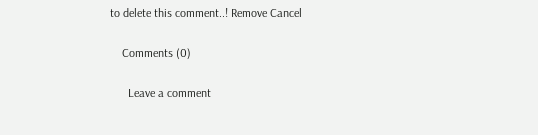to delete this comment..! Remove Cancel

    Comments (0)

      Leave a comment